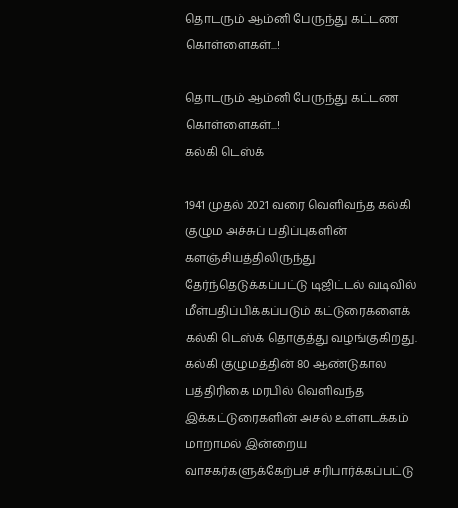தொடரும் ஆம்னி பேருந்து கட்டண கொள்ளைகள்...!

தொடரும் ஆம்னி பேருந்து கட்டண கொள்ளைகள்...!
கல்கி டெஸ்க்

1941 முதல் 2021 வரை வெளிவந்த கல்கி குழும அச்சுப் பதிப்புகளின் களஞ்சியத்திலிருந்து தேர்ந்தெடுக்கப்பட்டு டிஜிட்டல் வடிவில் மீள்பதிப்பிக்கப்படும் கட்டுரைகளைக் கல்கி டெஸ்க் தொகுத்து வழங்குகிறது. கல்கி குழுமத்தின் 80 ஆண்டுகால பத்திரிகை மரபில் வெளிவந்த இக்கட்டுரைகளின் அசல் உள்ளடக்கம் மாறாமல் இன்றைய வாசகர்களுக்கேற்பச் சரிபார்க்கப்பட்டு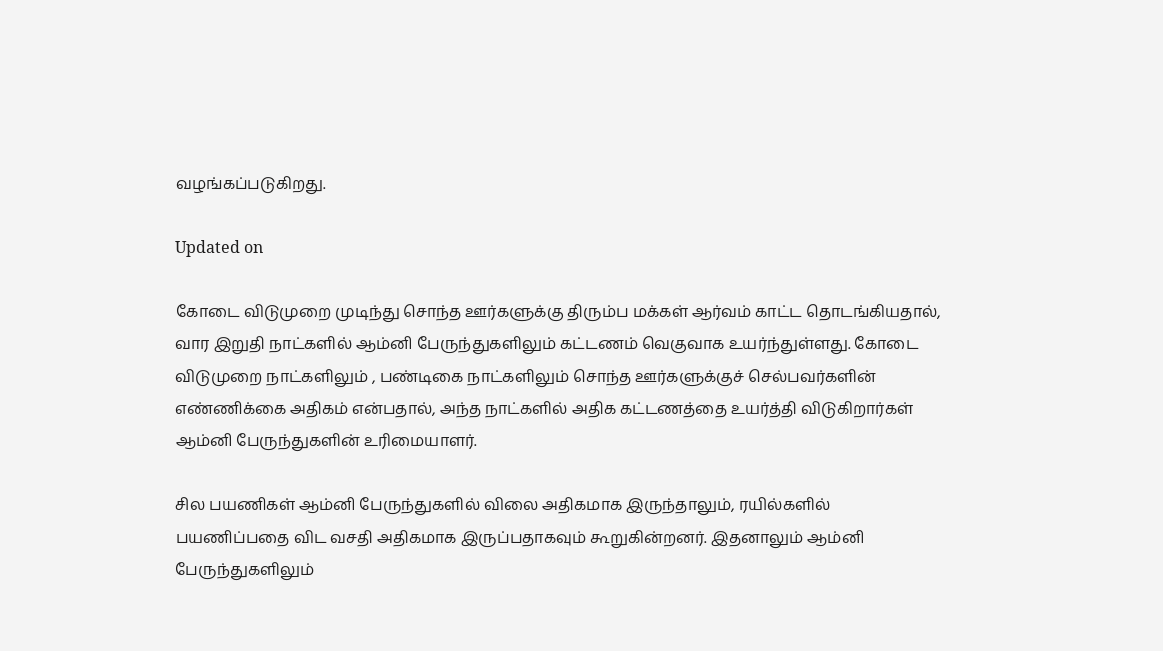வழங்கப்படுகிறது.

Updated on

கோடை விடுமுறை முடிந்து சொந்த ஊர்களுக்கு திரும்ப மக்கள் ஆர்வம் காட்ட தொடங்கியதால், வார இறுதி நாட்களில் ஆம்னி பேருந்துகளிலும் கட்டணம் வெகுவாக உயர்ந்துள்ளது. கோடை விடுமுறை நாட்களிலும் , பண்டிகை நாட்களிலும் சொந்த ஊர்களுக்குச் செல்பவர்களின் எண்ணிக்கை அதிகம் என்பதால், அந்த நாட்களில் அதிக கட்டணத்தை உயர்த்தி விடுகிறார்கள் ஆம்னி பேருந்துகளின் உரிமையாளர்.

சில பயணிகள் ஆம்னி பேருந்துகளில் விலை அதிகமாக இருந்தாலும், ரயில்களில் பயணிப்பதை விட வசதி அதிகமாக இருப்பதாகவும் கூறுகின்றனர். இதனாலும் ஆம்னி பேருந்துகளிலும்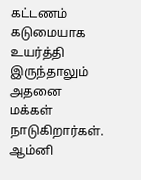கட்டணம் கடுமையாக உயர்த்தி இருந்தாலும் அதனை மக்கள் நாடுகிறார்கள். ஆம்னி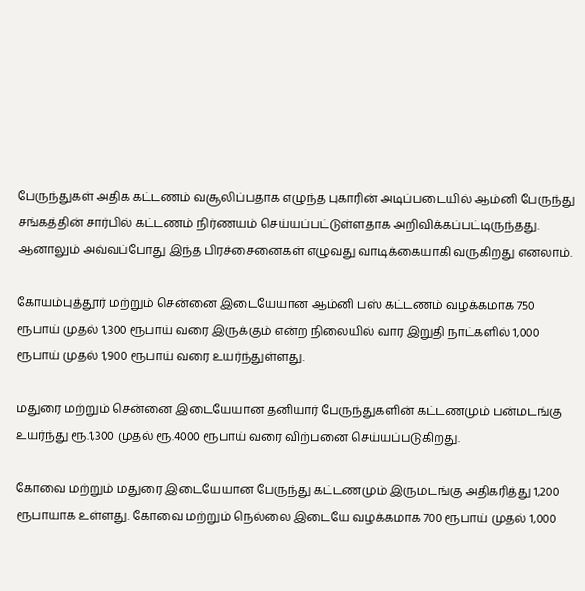பேருந்துகள் அதிக கட்டணம் வசூலிப்பதாக எழுந்த புகாரின் அடிப்படையில் ஆம்னி பேருந்து சங்கத்தின் சார்பில் கட்டணம் நிர்ணயம் செய்யப்பட்டுள்ளதாக அறிவிக்கப்பட்டிருந்தது. ஆனாலும் அவ்வப்போது இந்த பிரச்சைனைகள் எழுவது வாடிக்கையாகி வருகிறது எனலாம்.

கோயம்புத்தூர் மற்றும் சென்னை இடையேயான ஆம்னி பஸ் கட்டணம் வழக்கமாக 750 ரூபாய் முதல் 1,300 ரூபாய் வரை இருக்கும் என்ற நிலையில் வார இறுதி நாட்களில் 1,000 ரூபாய் முதல் 1,900 ரூபாய் வரை உயர்ந்துள்ளது.

மதுரை மற்றும் சென்னை இடையேயான தனியார் பேருந்துகளின் கட்டணமும் பன்மடங்கு உயர்ந்து ரூ.1,300 முதல் ரூ.4000 ரூபாய் வரை விற்பனை செய்யப்படுகிறது.

கோவை மற்றும் மதுரை இடையேயான பேருந்து கட்டணமும் இருமடங்கு அதிகரித்து 1,200 ரூபாயாக உள்ளது. கோவை மற்றும் நெல்லை இடையே வழக்கமாக 700 ரூபாய் முதல் 1,000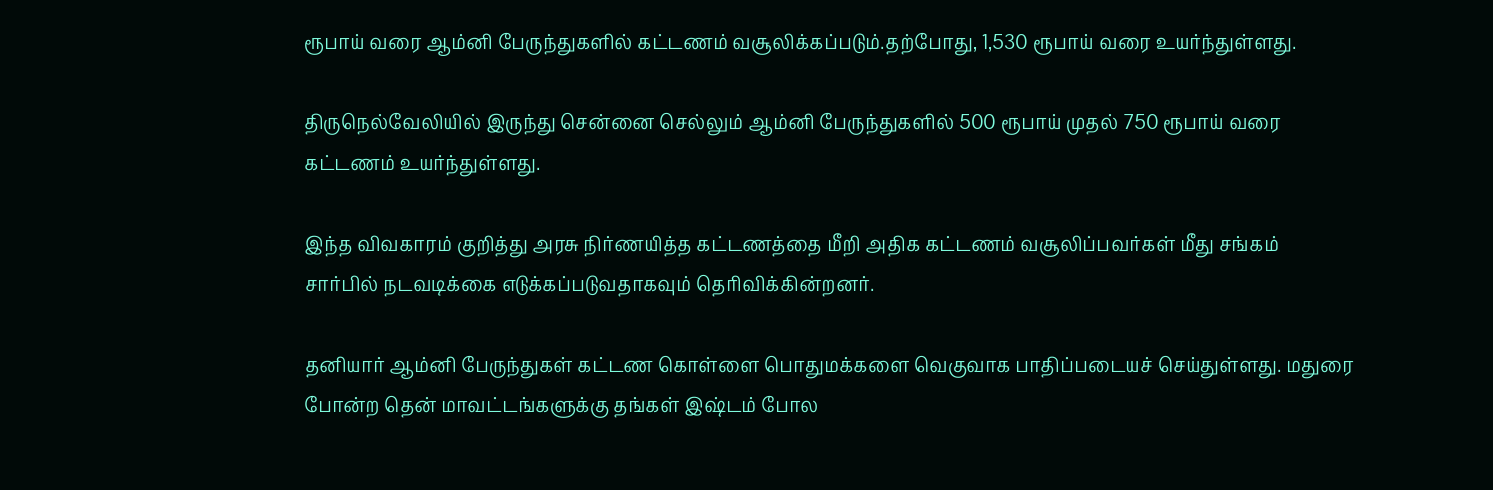ரூபாய் வரை ஆம்னி பேருந்துகளில் கட்டணம் வசூலிக்கப்படும்.தற்போது, 1,530 ரூபாய் வரை உயர்ந்துள்ளது.

திருநெல்வேலியில் இருந்து சென்னை செல்லும் ஆம்னி பேருந்துகளில் 500 ரூபாய் முதல் 750 ரூபாய் வரை கட்டணம் உயர்ந்துள்ளது.

இந்த விவகாரம் குறித்து அரசு நிர்ணயித்த கட்டணத்தை மீறி அதிக கட்டணம் வசூலிப்பவர்கள் மீது சங்கம் சார்பில் நடவடிக்கை எடுக்கப்படுவதாகவும் தெரிவிக்கின்றனர்.

தனியார் ஆம்னி பேருந்துகள் கட்டண கொள்ளை பொதுமக்களை வெகுவாக பாதிப்படையச் செய்துள்ளது. மதுரை போன்ற தென் மாவட்டங்களுக்கு தங்கள் இஷ்டம் போல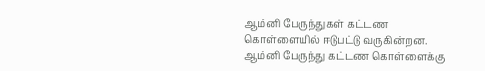ஆம்னி பேருந்துகள் கட்டண கொள்ளையில் ஈடுபட்டு வருகின்றன. ஆம்னி பேருந்து கட்டண கொள்ளைக்கு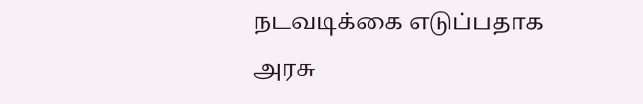நடவடிக்கை எடுப்பதாக அரசு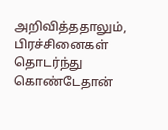அறிவித்ததாலும், பிரச்சினைகள் தொடர்ந்து கொண்டேதான்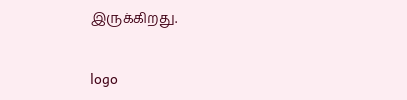இருக்கிறது.

logo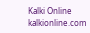Kalki Online
kalkionline.com